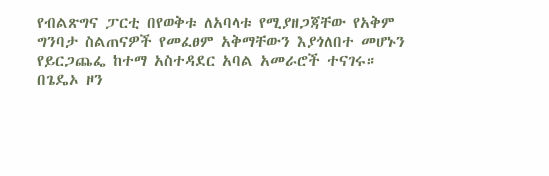የብልጽግና ፓርቲ በየወቅቱ ለአባላቱ የሚያዘጋጃቸው የአቅም ግንባታ ስልጠናዎች የመፈፀም አቅማቸውን እያጎለበተ መሆኑን የይርጋጨፌ ከተማ አስተዳደር አባል አመራሮች ተናገሩ።
በጌዴኦ ዞን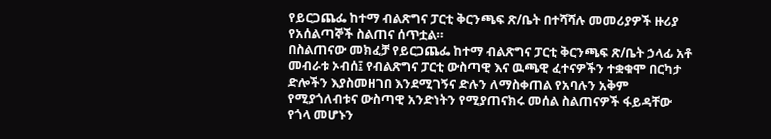የይርጋጨፌ ከተማ ብልጽግና ፓርቲ ቅርንጫፍ ጽ/ቤት በተሻሻሉ መመሪያዎች ዙሪያ የአሰልጣኞች ስልጠና ሰጥቷል።
በስልጠናው መክፈቻ የይርጋጨፌ ከተማ ብልጽግና ፓርቲ ቅርንጫፍ ጽ/ቤት ኃላፊ አቶ መብራቱ ኦብሰ፤ የብልጽግና ፓርቲ ውስጣዊ እና ዉጫዊ ፈተናዎችን ተቋቁሞ በርካታ ድሎችን እያስመዘገበ እንደሚገኝና ድሉን ለማስቀጠል የአባሉን አቅም የሚያጎለብቱና ውስጣዊ አንድነትን የሚያጠናክሩ መሰል ስልጠናዎች ፋይዳቸው የጎላ መሆኑን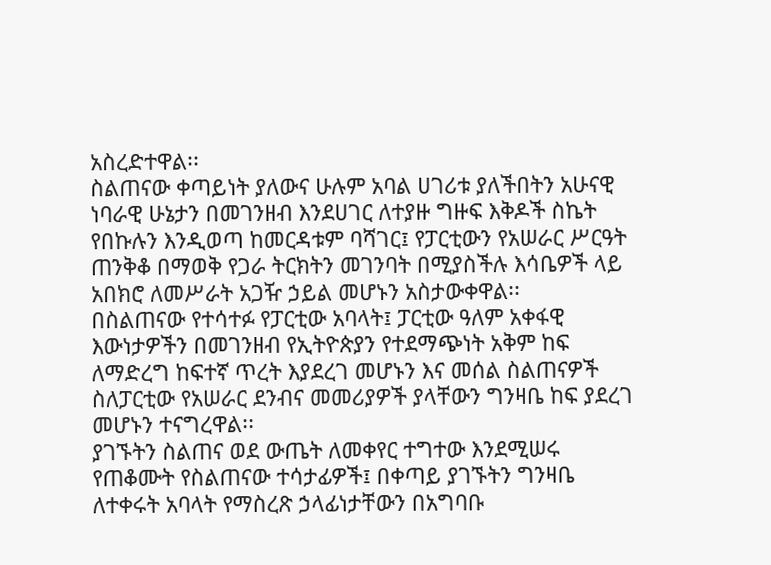አስረድተዋል፡፡
ስልጠናው ቀጣይነት ያለውና ሁሉም አባል ሀገሪቱ ያለችበትን አሁናዊ ነባራዊ ሁኔታን በመገንዘብ እንደሀገር ለተያዙ ግዙፍ እቅዶች ስኬት የበኩሉን እንዲወጣ ከመርዳቱም ባሻገር፤ የፓርቲውን የአሠራር ሥርዓት ጠንቅቆ በማወቅ የጋራ ትርክትን መገንባት በሚያስችሉ እሳቤዎች ላይ አበክሮ ለመሥራት አጋዥ ኃይል መሆኑን አስታውቀዋል፡፡
በስልጠናው የተሳተፉ የፓርቲው አባላት፤ ፓርቲው ዓለም አቀፋዊ እውነታዎችን በመገንዘብ የኢትዮጵያን የተደማጭነት አቅም ከፍ ለማድረግ ከፍተኛ ጥረት እያደረገ መሆኑን እና መሰል ስልጠናዎች ስለፓርቲው የአሠራር ደንብና መመሪያዎች ያላቸውን ግንዛቤ ከፍ ያደረገ መሆኑን ተናግረዋል፡፡
ያገኙትን ስልጠና ወደ ውጤት ለመቀየር ተግተው እንደሚሠሩ የጠቆሙት የስልጠናው ተሳታፊዎች፤ በቀጣይ ያገኙትን ግንዛቤ ለተቀሩት አባላት የማስረጽ ኃላፊነታቸውን በአግባቡ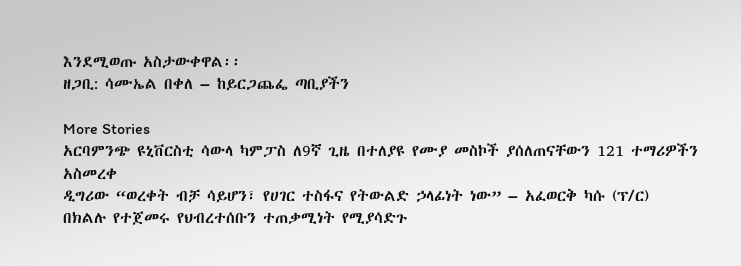እንደሚወጡ አስታውቀዋል፡፡
ዘጋቢ: ሳሙኤል በቀለ – ከይርጋጨፌ ጣቢያችን

More Stories
አርባምንጭ ዩኒቨርስቲ ሳውላ ካምፓስ ለ9ኛ ጊዜ በተለያዩ የሙያ መስኮች ያሰለጠናቸውን 121 ተማሪዎችን አስመረቀ
ዲግሪው “ወረቀት ብቻ ሳይሆን፣ የሀገር ተስፋና የትውልድ ኃላፊነት ነው” – አፈወርቅ ካሱ (ፕ/ር)
በክልሉ የተጀመሩ የህብረተሰቡን ተጠቃሚነት የሚያሳድጉ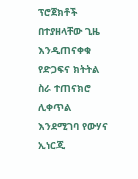ፕሮጀክቶች በተያዘላቸው ጊዜ እንዲጠናቀቁ የድጋፍና ክትትል ስራ ተጠናክሮ ሊቀጥል እንደሚገባ የውሃና ኢነርጂ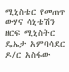ሚኒስቴር የመጠጥ ውሃና ሳኒቴሽን ዘርፍ ሚኒስትር ዴኤታ አምባሳደር ዶ/ር አስፋው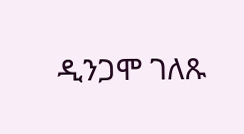ዲንጋሞ ገለጹ